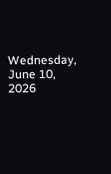Wednesday, June 10, 2026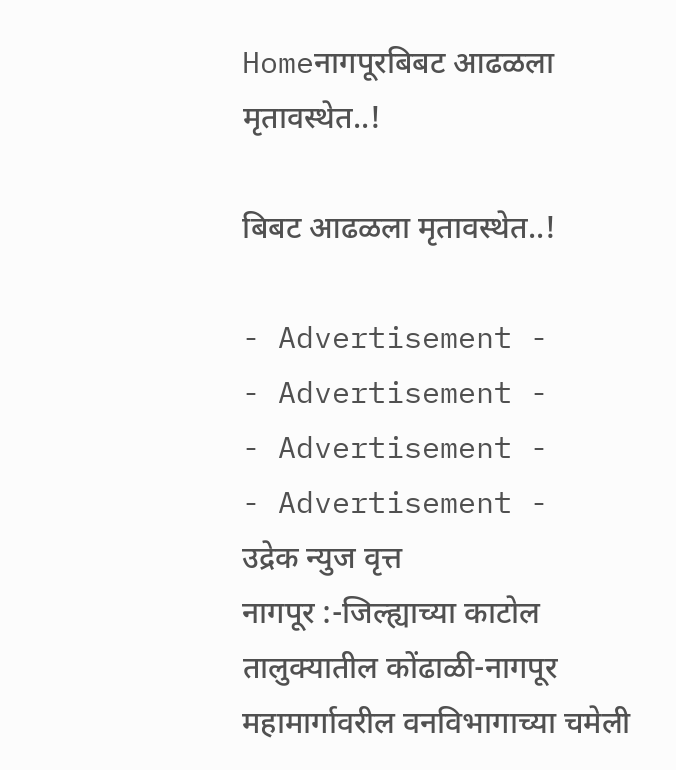Homeनागपूरबिबट आढळला मृतावस्थेत..!

बिबट आढळला मृतावस्थेत..!

- Advertisement -
- Advertisement -
- Advertisement -
- Advertisement -
उद्रेक न्युज वृत्त
नागपूर :-जिल्ह्याच्या काटोल तालुक्यातील कोंढाळी-नागपूर महामार्गावरील वनविभागाच्या चमेली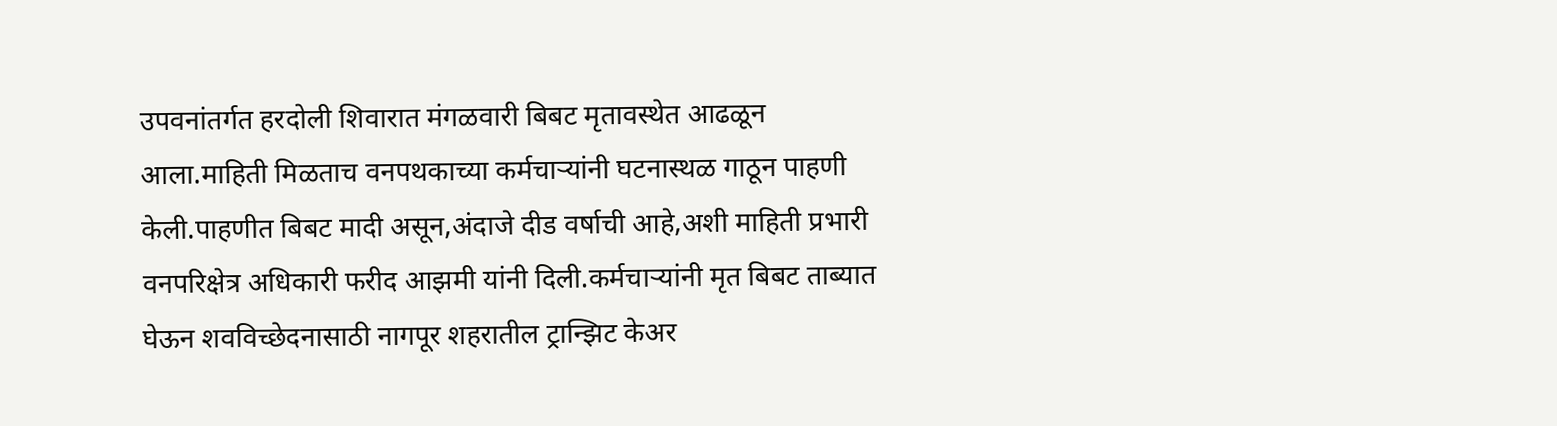उपवनांतर्गत हरदोली शिवारात मंगळवारी बिबट मृतावस्थेत आढळून आला.माहिती मिळताच वनपथकाच्या कर्मचाऱ्यांनी घटनास्थळ गाठून पाहणी केली.पाहणीत बिबट मादी असून,अंदाजे दीड वर्षाची आहे,अशी माहिती प्रभारी वनपरिक्षेत्र अधिकारी फरीद आझमी यांनी दिली.कर्मचाऱ्यांनी मृत बिबट ताब्यात घेऊन शवविच्छेदनासाठी नागपूर शहरातील ट्रान्झिट केअर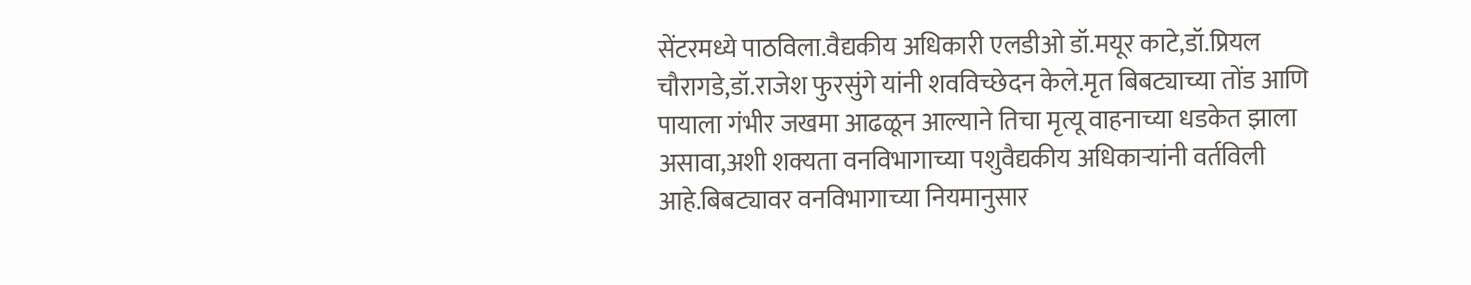सेंटरमध्ये पाठविला.वैद्यकीय अधिकारी एलडीओ डॉ.मयूर काटे,डॉ.प्रियल चौरागडे,डॉ.राजेश फुरसुंगे यांनी शवविच्छेदन केले.मृत बिबट्याच्या तोंड आणि पायाला गंभीर जखमा आढळून आल्याने तिचा मृत्यू वाहनाच्या धडकेत झाला असावा,अशी शक्यता वनविभागाच्या पशुवैद्यकीय अधिकाऱ्यांनी वर्तविली आहे.बिबट्यावर वनविभागाच्या नियमानुसार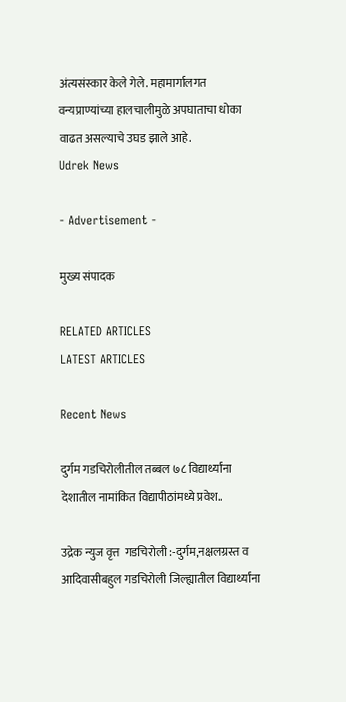अंत्यसंस्कार केले गेले. महामार्गालगत वन्यप्राण्यांच्या हालचालीमुळे अपघाताचा धोका वाढत असल्याचे उघड झाले आहे.
Udrek News

- Advertisement -

मुख्य संपादक

RELATED ARTICLES
LATEST ARTICLES

Recent News

दुर्गम गडचिरोलीतील तब्बल ७८ विद्यार्थ्यांना देशातील नामांकित विद्यापीठांमध्ये प्रवेश..

उद्रेक न्युज वृत्त  गडचिरोली :-दुर्गम,नक्षलग्रस्त व आदिवासीबहुल गडचिरोली जिल्ह्यातील विद्यार्थ्यांना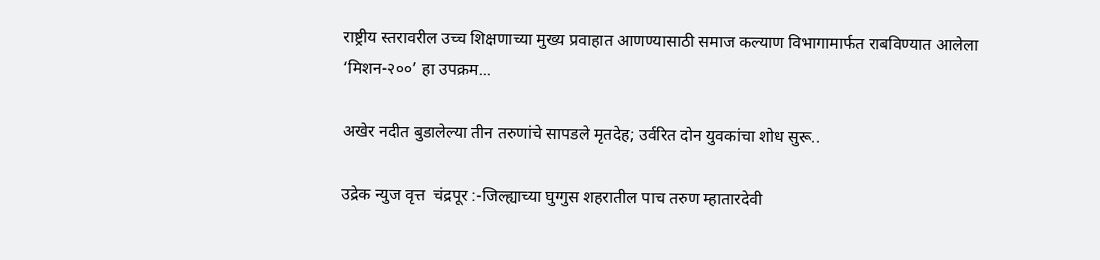राष्ट्रीय स्तरावरील उच्च शिक्षणाच्या मुख्य प्रवाहात आणण्यासाठी समाज कल्याण विभागामार्फत राबविण्यात आलेला ‘मिशन-२००’ हा उपक्रम...

अखेर नदीत बुडालेल्या तीन तरुणांचे सापडले मृतदेह; उर्वरित दोन युवकांचा शोध सुरू..

उद्रेक न्युज वृत्त  चंद्रपूर :-जिल्ह्याच्या घुग्गुस शहरातील पाच तरुण म्हातारदेवी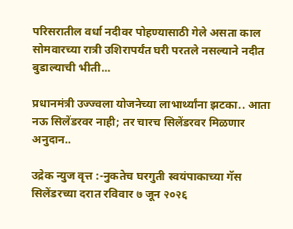परिसरातील वर्धा नदीवर पोहण्यासाठी गेले असता काल सोमवारच्या रात्री उशिरापर्यंत घरी परतले नसल्याने नदीत बुडाल्याची भीती...

प्रधानमंत्री उज्ज्वला योजनेच्या लाभार्थ्यांना झटका.. आता नऊ सिलेंडरवर नाही; तर चारच सिलेंडरवर मिळणार अनुदान..

उद्रेक न्युज वृत्त :-नुकतेच घरगुती स्वयंपाकाच्या गॅस सिलेंडरच्या दरात रविवार ७ जून २०२६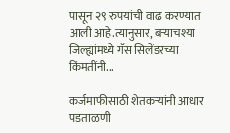पासून २९ रुपयांची वाढ करण्यात आली आहे.त्यानुसार, बऱ्याचश्या जिल्ह्यांमध्ये गॅस सिलेंडरच्या किंमतींनी...

कर्जमाफीसाठी शेतकऱ्यांनी आधार पडताळणी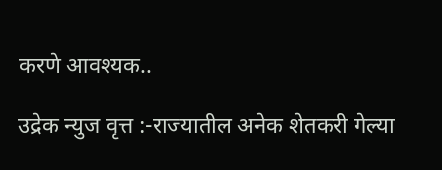करणे आवश्यक..

उद्रेक न्युज वृत्त :-राज्यातील अनेक शेतकरी गेल्या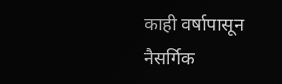काही वर्षापासून नैसर्गिक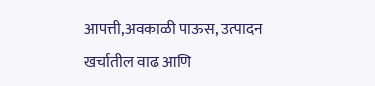आपत्ती,अवकाळी पाऊस, उत्पादन खर्चातील वाढ आणि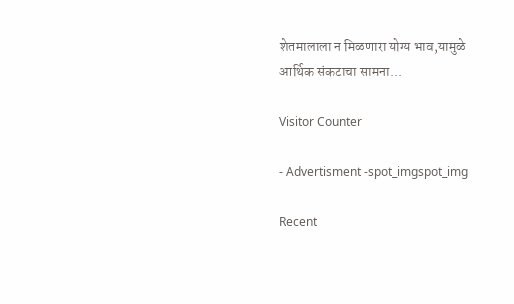शेतमालाला न मिळणारा योग्य भाव,यामुळे आर्थिक संकटाचा सामना...

Visitor Counter

- Advertisment -spot_imgspot_img

Recent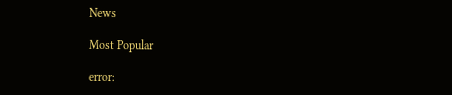News

Most Popular

error: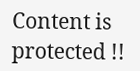Content is protected !!